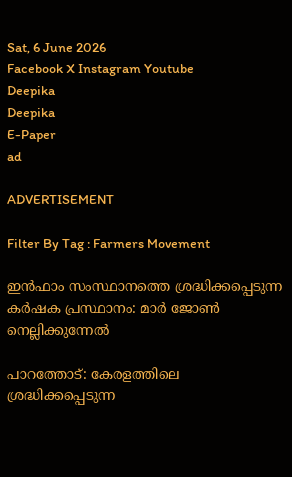Sat, 6 June 2026
Facebook X Instagram Youtube
Deepika
Deepika
E-Paper
ad

ADVERTISEMENT

Filter By Tag : Farmers Movement

ഇൻഫാം സംസ്ഥാനത്തെ ശ്രദ്ധിക്കപ്പെടുന്ന കർഷക പ്രസ്ഥാനം: മാർ ജോൺ നെല്ലിക്കുന്നേൽ

പാറത്തോട്: കേരളത്തിലെ ശ്രദ്ധിക്കപ്പെടുന്ന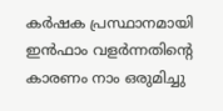കര്‍ഷക പ്രസ്ഥാനമായി ഇന്‍ഫാം വളര്‍ന്നതിന്‍റെ കാരണം നാം ഒരുമിച്ചു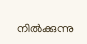നില്‍ക്കുന്നു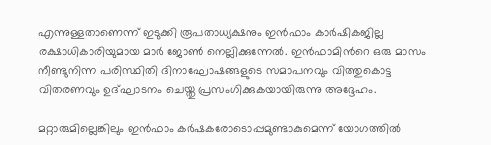എന്നുള്ളതാണെന്ന് ഇടുക്കി രൂപതാധ്യക്ഷനും ഇന്‍ഫാം കാര്‍ഷികജില്ല രക്ഷാധികാരിയുമായ മാര്‍ ജോണ്‍ നെല്ലിക്കുന്നേല്‍. ഇന്‍ഫാമിന്‍റെ ഒരു മാസം നീണ്ടുനിന്ന പരിസ്ഥിതി ദിനാഘോഷങ്ങളുടെ സമാപനവും വിത്തുകൊട്ട വിതരണവും ഉദ്ഘാടനം ചെയ്തു പ്രസംഗിക്കുകയായിരുന്നു അദ്ദേഹം.

മറ്റാരുമില്ലെങ്കിലും ഇന്‍ഫാം കര്‍ഷകരോടൊപ്പമുണ്ടാകുമെന്ന് യോഗത്തില്‍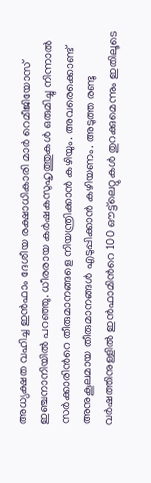അധ്യക്ഷത വഹിച്ച ഇന്‍ഫാം ദേശീയ രക്ഷാധികാരി മാര്‍ റെമീജിയോസ് ഇഞ്ചനാനിയില്‍ പറഞ്ഞു. ധീരരായ കര്‍ഷകസുഹൃത്തുകള്‍ ഒരുമിച്ചു നിന്നാല്‍ സര്‍ക്കാരിന്‍റെ തീരുമാനങ്ങളെ നിയന്ത്രിക്കാന്‍ കഴിയും. അവരെക്കൊണ്ട് അനുകൂലമായ തീരുമാനങ്ങള്‍ എടുപ്പിക്കാന്‍ കഴിയണം. അടുത്ത രണ്ടു വര്‍ഷത്തിനുള്ളില്‍ ഇന്‍ഫാമിന്‍റെ 100 ഔട്ട്‌ലെറ്റുകള്‍ തുറക്കുമെന്നും ഇതിലൂടെ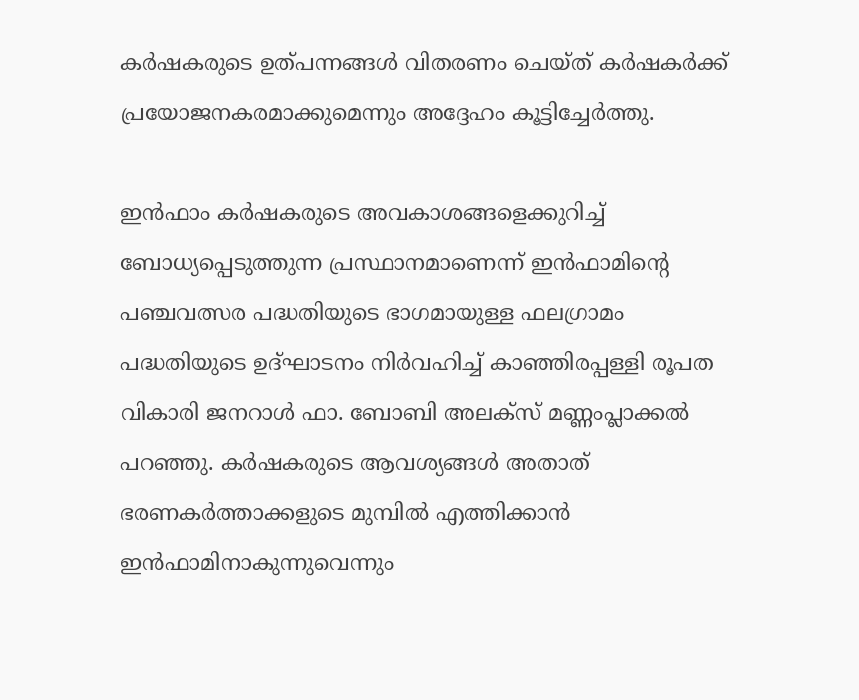കര്‍ഷകരുടെ ഉത്പന്നങ്ങള്‍ വിതരണം ചെയ്ത് കര്‍ഷകര്‍ക്ക് പ്രയോജനകരമാക്കുമെന്നും അദ്ദേഹം കൂട്ടിച്ചേര്‍ത്തു.

ഇന്‍ഫാം കര്‍ഷകരുടെ അവകാശങ്ങളെക്കുറിച്ച് ബോധ്യപ്പെടുത്തുന്ന പ്രസ്ഥാനമാണെന്ന് ഇന്‍ഫാമിന്‍റെ പഞ്ചവത്സര പദ്ധതിയുടെ ഭാഗമായുള്ള ഫലഗ്രാമം പദ്ധതിയുടെ ഉദ്ഘാടനം നിര്‍വഹിച്ച് കാഞ്ഞിരപ്പള്ളി രൂപത വികാരി ജനറാള്‍ ഫാ. ബോബി അലക്‌സ് മണ്ണംപ്ലാക്കല്‍ പറഞ്ഞു. കര്‍ഷകരുടെ ആവശ്യങ്ങള്‍ അതാത് ഭരണകര്‍ത്താക്കളുടെ മുമ്പില്‍ എത്തിക്കാന്‍ ഇന്‍ഫാമിനാകുന്നുവെന്നും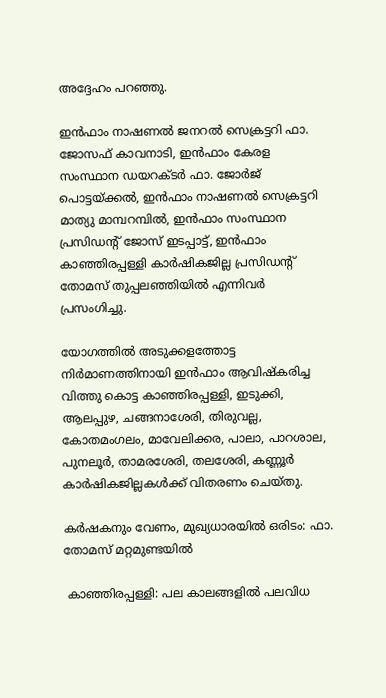അദ്ദേഹം പറഞ്ഞു.

ഇന്‍ഫാം നാഷണല്‍ ജനറല്‍ സെക്രട്ടറി ഫാ. ജോസഫ് കാവനാടി, ഇന്‍ഫാം കേരള സംസ്ഥാന ഡയറക്ടര്‍ ഫാ. ജോര്‍ജ് പൊട്ടയ്ക്കല്‍, ഇന്‍ഫാം നാഷണല്‍ സെക്രട്ടറി മാത്യു മാമ്പറമ്പില്‍, ഇന്‍ഫാം സംസ്ഥാന പ്രസിഡന്‍റ് ജോസ് ഇടപ്പാട്ട്, ഇന്‍ഫാം കാഞ്ഞിരപ്പള്ളി കാര്‍ഷികജില്ല പ്രസിഡന്‍റ് തോമസ് തുപ്പലഞ്ഞിയില്‍ എന്നിവര്‍ പ്രസംഗിച്ചു.

യോഗത്തില്‍ അടുക്കളത്തോട്ട നിര്‍മാണത്തിനായി ഇന്‍ഫാം ആവിഷ്‌കരിച്ച വിത്തു കൊട്ട കാഞ്ഞിരപ്പള്ളി, ഇടുക്കി, ആലപ്പുഴ, ചങ്ങനാശേരി, തിരുവല്ല, കോതമംഗലം, മാവേലിക്കര, പാലാ, പാറശാല, പുനലൂര്‍, താമരശേരി, തലശേരി, കണ്ണൂര്‍ കാര്‍ഷികജില്ലകള്‍ക്ക് വിതരണം ചെയ്തു.

കര്‍ഷകനും വേണം, മുഖ്യധാരയില്‍ ഒരിടം: ഫാ. തോമസ് മറ്റമുണ്ടയില്‍

 കാഞ്ഞിരപ്പള്ളി: പല കാലങ്ങളില്‍ പലവിധ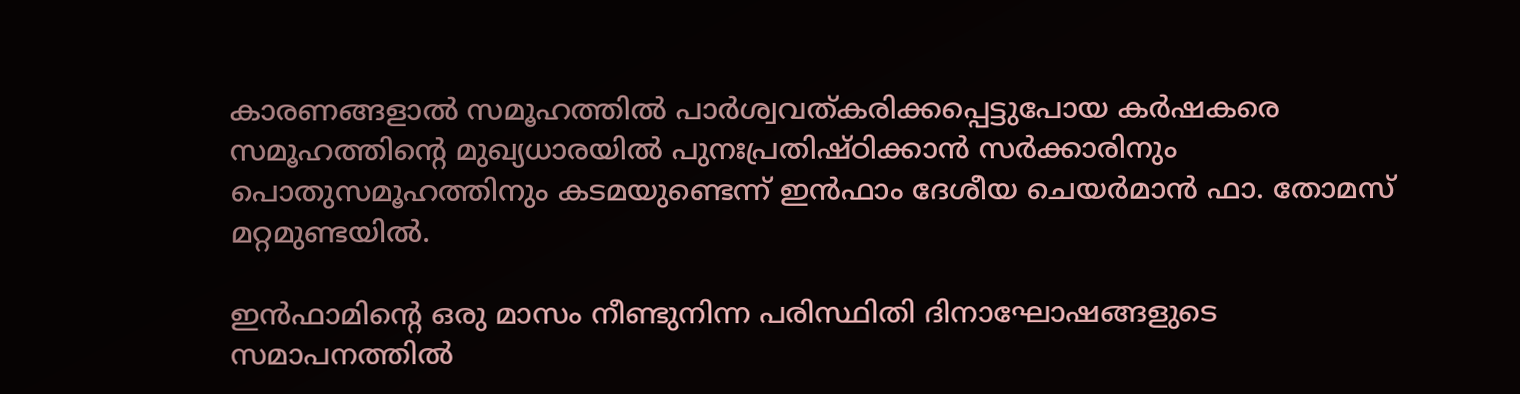കാരണങ്ങളാല്‍ സമൂഹത്തില്‍ പാര്‍ശ്വവത്കരിക്കപ്പെട്ടുപോയ കര്‍ഷകരെ സമൂഹത്തിന്‍റെ മുഖ്യധാരയില്‍ പുനഃപ്രതിഷ്ഠിക്കാന്‍ സര്‍ക്കാരിനും പൊതുസമൂഹത്തിനും കടമയുണ്ടെന്ന് ഇന്‍ഫാം ദേശീയ ചെയര്‍മാന്‍ ഫാ. തോമസ് മറ്റമുണ്ടയില്‍.

ഇന്‍ഫാമിന്‍റെ ഒരു മാസം നീണ്ടുനിന്ന പരിസ്ഥിതി ദിനാഘോഷങ്ങളുടെ സമാപനത്തില്‍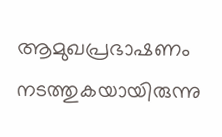ആമുഖപ്രഭാഷണം നടത്തുകയായിരുന്നു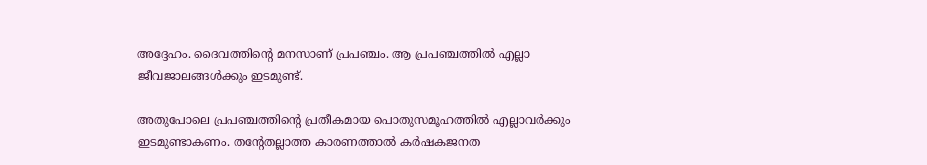അദ്ദേഹം. ദൈവത്തിന്‍റെ മനസാണ് പ്രപഞ്ചം. ആ പ്രപഞ്ചത്തില്‍ എല്ലാ ജീവജാലങ്ങള്‍ക്കും ഇടമുണ്ട്.

അതുപോലെ പ്രപഞ്ചത്തിന്‍റെ പ്രതീകമായ പൊതുസമൂഹത്തില്‍ എല്ലാവര്‍ക്കും ഇടമുണ്ടാകണം. തന്‍റേതല്ലാത്ത കാരണത്താല്‍ കര്‍ഷകജനത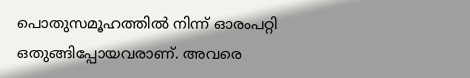പൊതുസമൂഹത്തില്‍ നിന്ന് ഓരംപറ്റി ഒതുങ്ങിപ്പോയവരാണ്. അവരെ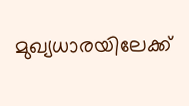മുഖ്യധാരയിലേക്ക്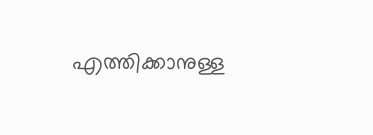എത്തിക്കാനുള്ള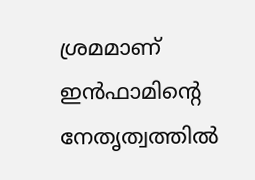ശ്രമമാണ് ഇന്‍ഫാമിന്‍റെ നേതൃത്വത്തില്‍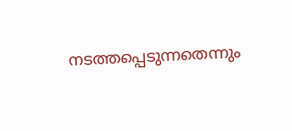നടത്തപ്പെടുന്നതെന്നും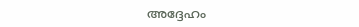അദ്ദേഹം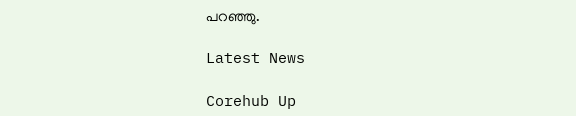പറഞ്ഞു.

Latest News

Corehub Up